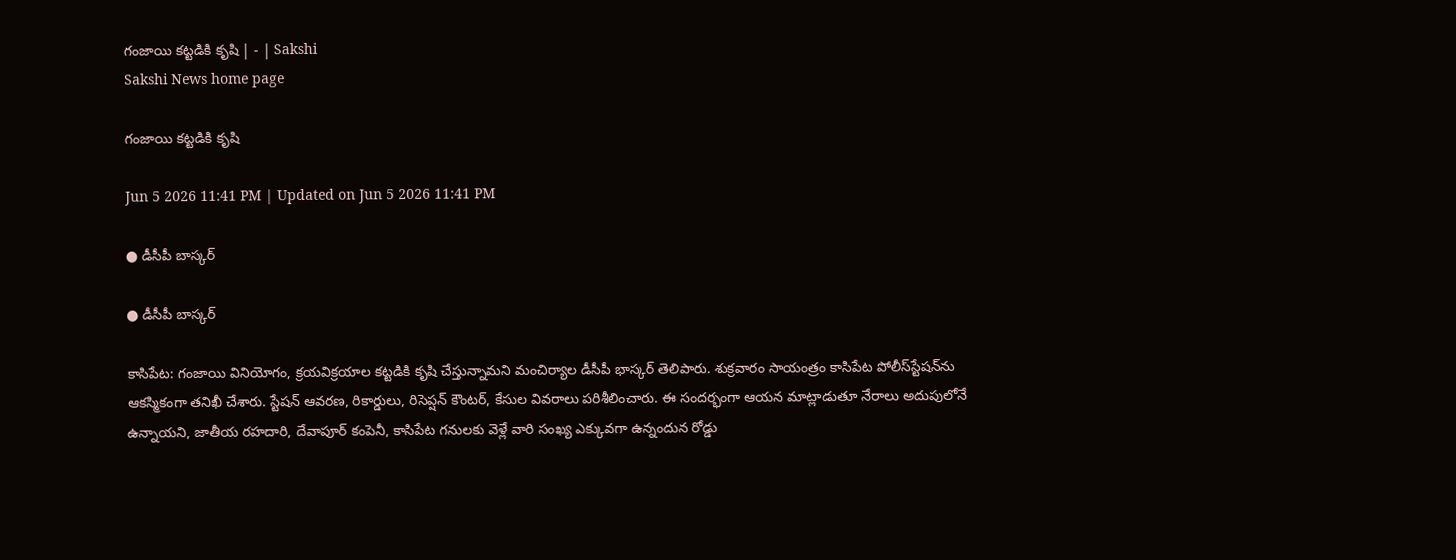గంజాయి కట్టడికి కృషి | - | Sakshi
Sakshi News home page

గంజాయి కట్టడికి కృషి

Jun 5 2026 11:41 PM | Updated on Jun 5 2026 11:41 PM

● డీసీపీ బాస్కర్‌

● డీసీపీ బాస్కర్‌

కాసిపేట: గంజాయి వినియోగం, క్రయవిక్రయాల కట్టడికి కృషి చేస్తున్నామని మంచిర్యాల డీసీపీ భాస్కర్‌ తెలిపారు. శుక్రవారం సాయంత్రం కాసిపేట పోలీస్‌స్టేషన్‌ను ఆకస్మికంగా తనిఖీ చేశారు. స్టేషన్‌ ఆవరణ, రికార్డులు, రిసెప్షన్‌ కౌంటర్‌, కేసుల వివరాలు పరిశీలించారు. ఈ సందర్భంగా ఆయన మాట్లాడుతూ నేరాలు అదుపులోనే ఉన్నాయని, జాతీయ రహదారి, దేవాపూర్‌ కంపెనీ, కాసిపేట గనులకు వెళ్లే వారి సంఖ్య ఎక్కువగా ఉన్నందున రోడ్డు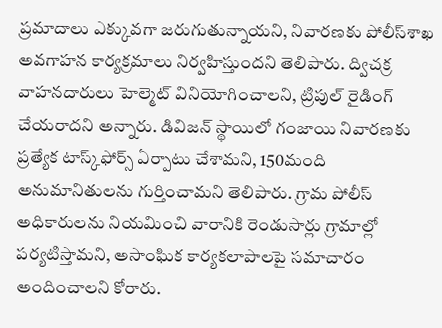ప్రమాదాలు ఎక్కువగా జరుగుతున్నాయని, నివారణకు పోలీస్‌శాఖ అవగాహన కార్యక్రమాలు నిర్వహిస్తుందని తెలిపారు. ద్విచక్ర వాహనదారులు హెల్మెట్‌ వినియోగించాలని, ట్రిపుల్‌ రైడింగ్‌ చేయరాదని అన్నారు. డివిజన్‌ స్థాయిలో గంజాయి నివారణకు ప్రత్యేక టాస్క్‌ఫోర్స్‌ ఏర్పాటు చేశామని, 150మంది అనుమానితులను గుర్తించామని తెలిపారు. గ్రామ పోలీస్‌ అధికారులను నియమించి వారానికి రెండుసార్లు గ్రామాల్లో పర్యటిస్తామని, అసాంఘిక కార్యకలాపాలపై సమాచారం అందించాలని కోరారు.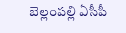బెల్లంపల్లి ఏసీపీ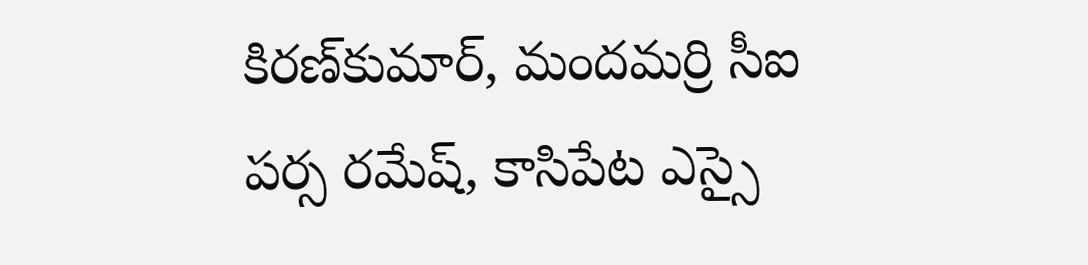కిరణ్‌కుమార్‌, మందమర్రి సీఐ పర్స రమేష్‌, కాసిపేట ఎస్సై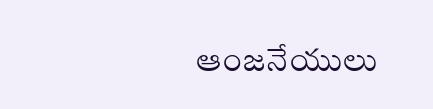ఆంజనేయులు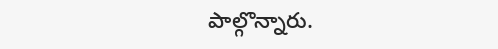పాల్గొన్నారు.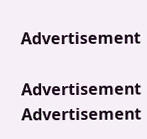Advertisement

Advertisement
Advertisement